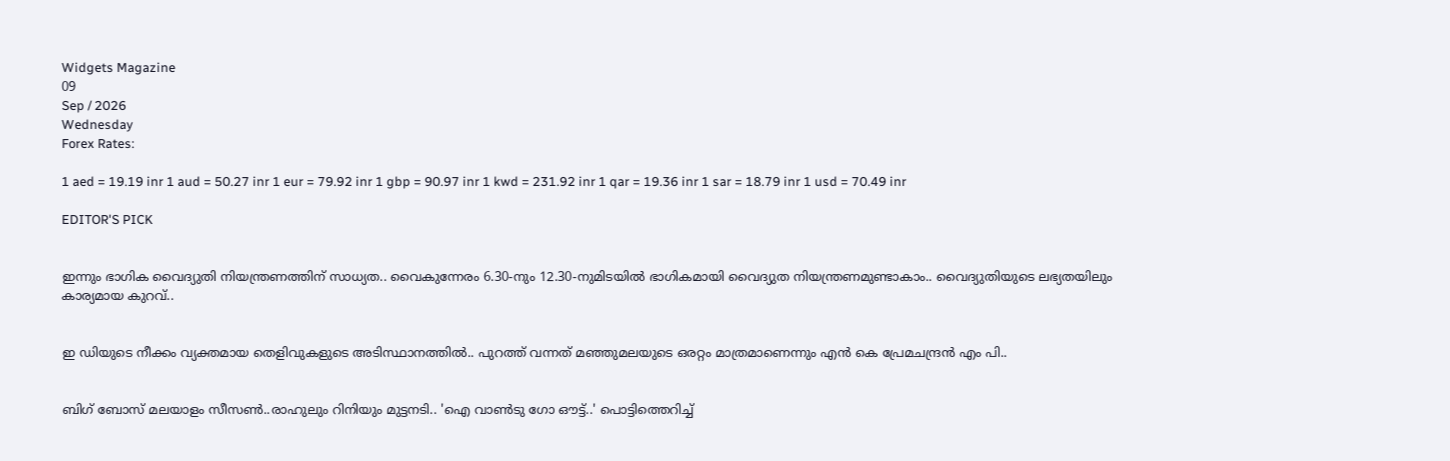Widgets Magazine
09
Sep / 2026
Wednesday
Forex Rates:

1 aed = 19.19 inr 1 aud = 50.27 inr 1 eur = 79.92 inr 1 gbp = 90.97 inr 1 kwd = 231.92 inr 1 qar = 19.36 inr 1 sar = 18.79 inr 1 usd = 70.49 inr

EDITOR'S PICK


ഇന്നും ഭാഗിക വൈദ്യുതി നിയന്ത്രണത്തിന് സാധ്യത.. വൈകുന്നേരം 6.30-നും 12.30-നുമിടയിൽ ഭാഗികമായി വൈദ്യുത നിയന്ത്രണമുണ്ടാകാം.. വൈദ്യുതിയുടെ ലഭ്യതയിലും കാര്യമായ കുറവ്..


ഇ ഡിയുടെ നീക്കം വ്യക്തമായ തെളിവുകളുടെ അടിസ്ഥാനത്തിൽ.. പുറത്ത് വന്നത് മഞ്ഞുമലയുടെ ഒരറ്റം മാത്രമാണെന്നും എൻ കെ പ്രേമചന്ദ്രൻ എം പി..


ബിഗ് ബോസ് മലയാളം സീസൺ..രാഹുലും റിനിയും മുട്ടനടി.. 'ഐ വാൺടു ഗോ ഔട്ട്..' പൊട്ടിത്തെറിച്ച്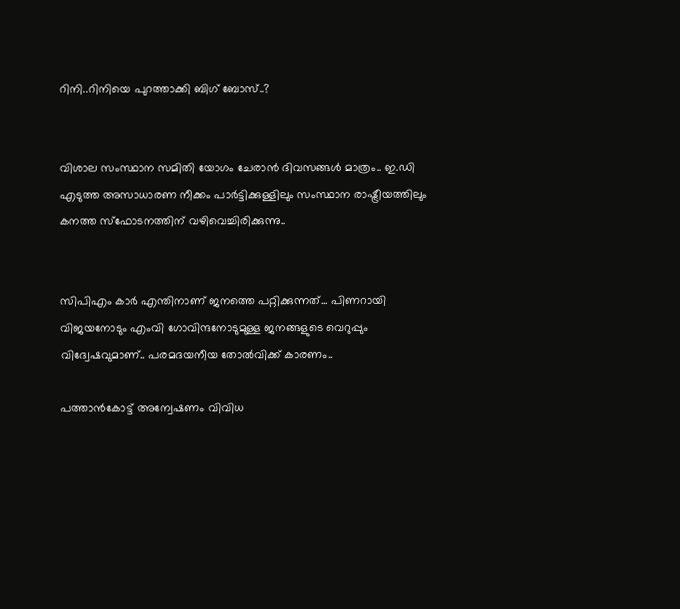റിനി..റിനിയെ പുറത്താക്കി ബിഗ് ബോസ്..?


വിശാല സംസ്ഥാന സമിതി യോഗം ചേരാന്‍ ദിവസങ്ങള്‍ മാത്രം.. ഇ.ഡി എടുത്ത അസാധാരണ നീക്കം പാര്‍ട്ടിക്കുള്ളിലും സംസ്ഥാന രാഷ്ട്രീയത്തിലും കനത്ത സ്‌ഫോടനത്തിന് വഴിവെച്ചിരിക്കുന്നു..


സിപിഎം കാര്‍ എന്തിനാണ് ജനത്തെ പറ്റിക്കുന്നത്... പിണറായി വിജയനോടും എംവി ഗോവിന്ദനോടുമുള്ള ജനങ്ങളുടെ വെറുപ്പും വിദ്വേഷവുമാണ്.. പരമദയനീയ തോല്‍വിക്ക് കാരണം..

പത്താന്‍കോട്ട് അന്വേഷണം വിവിധ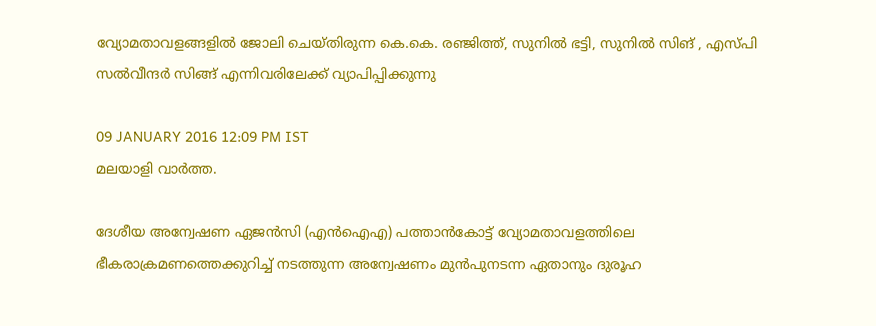വ്യോമതാവളങ്ങളില്‍ ജോലി ചെയ്തിരുന്ന കെ.കെ. രഞ്ജിത്ത്, സുനില്‍ ഭട്ടി, സുനില്‍ സിങ് , എസ്പി സല്‍വീന്ദര്‍ സിങ്ങ് എന്നിവരിലേക്ക് വ്യാപിപ്പിക്കുന്നു

09 JANUARY 2016 12:09 PM IST
മലയാളി വാര്‍ത്ത.

ദേശീയ അന്വേഷണ ഏജന്‍സി (എന്‍ഐഎ) പത്താന്‍കോട്ട് വ്യോമതാവളത്തിലെ ഭീകരാക്രമണത്തെക്കുറിച്ച് നടത്തുന്ന അന്വേഷണം മുന്‍പുനടന്ന ഏതാനും ദുരൂഹ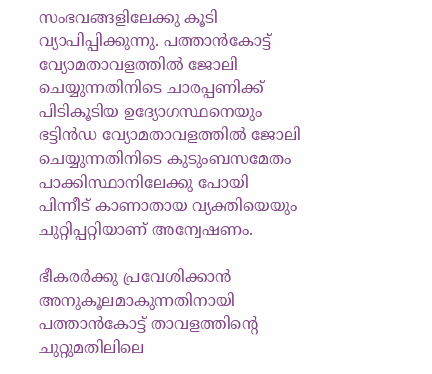സംഭവങ്ങളിലേക്കു കൂടി വ്യാപിപ്പിക്കുന്നു. പത്താന്‍കോട്ട് വ്യോമതാവളത്തില്‍ ജോലി ചെയ്യുന്നതിനിടെ ചാരപ്പണിക്ക് പിടികൂടിയ ഉദ്യോഗസ്ഥനെയും ഭട്ടിന്‍ഡ വ്യോമതാവളത്തില്‍ ജോലി ചെയ്യുന്നതിനിടെ കുടുംബസമേതം പാക്കിസ്ഥാനിലേക്കു പോയി പിന്നീട് കാണാതായ വ്യക്തിയെയും ചുറ്റിപ്പറ്റിയാണ് അന്വേഷണം.

ഭീകരര്‍ക്കു പ്രവേശിക്കാന്‍ അനുകൂലമാകുന്നതിനായി പത്താന്‍കോട്ട് താവളത്തിന്റെ ചുറ്റുമതിലിലെ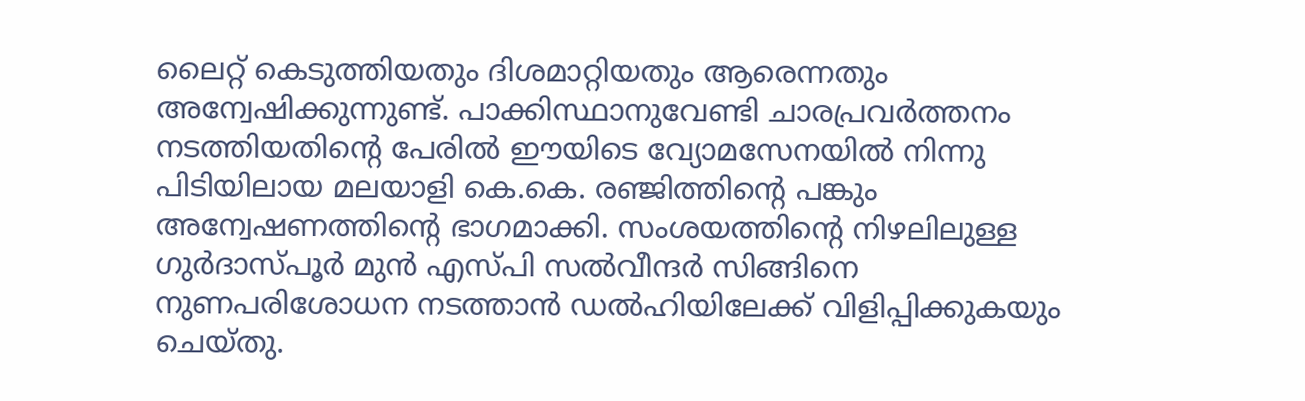ലൈറ്റ് കെടുത്തിയതും ദിശമാറ്റിയതും ആരെന്നതും അന്വേഷിക്കുന്നുണ്ട്. പാക്കിസ്ഥാനുവേണ്ടി ചാരപ്രവര്‍ത്തനം നടത്തിയതിന്റെ പേരില്‍ ഈയിടെ വ്യോമസേനയില്‍ നിന്നു പിടിയിലായ മലയാളി കെ.കെ. രഞ്ജിത്തിന്റെ പങ്കും അന്വേഷണത്തിന്റെ ഭാഗമാക്കി. സംശയത്തിന്റെ നിഴലിലുള്ള ഗുര്‍ദാസ്പൂര്‍ മുന്‍ എസ്പി സല്‍വീന്ദര്‍ സിങ്ങിനെ നുണപരിശോധന നടത്താന്‍ ഡല്‍ഹിയിലേക്ക് വിളിപ്പിക്കുകയും ചെയ്തു.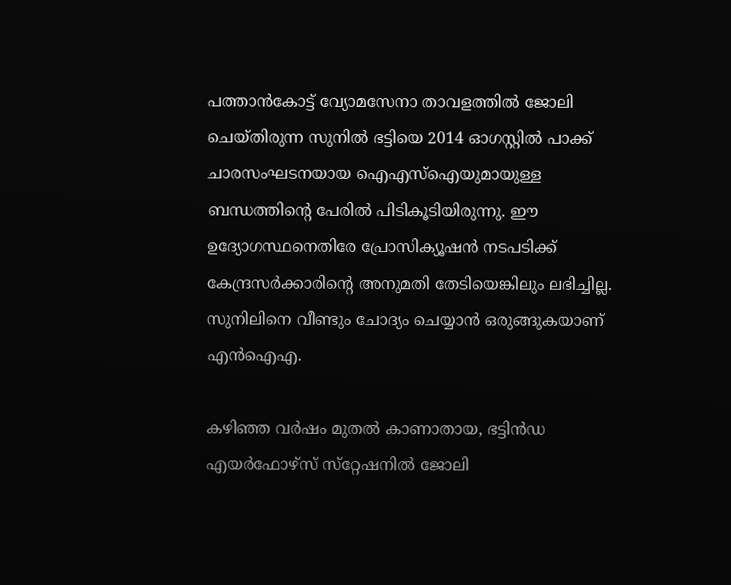പത്താന്‍കോട്ട് വ്യോമസേനാ താവളത്തില്‍ ജോലി ചെയ്തിരുന്ന സുനില്‍ ഭട്ടിയെ 2014 ഓഗസ്റ്റില്‍ പാക്ക് ചാരസംഘടനയായ ഐഎസ്‌ഐയുമായുള്ള ബന്ധത്തിന്റെ പേരില്‍ പിടികൂടിയിരുന്നു. ഈ ഉദ്യോഗസ്ഥനെതിരേ പ്രോസിക്യൂഷന്‍ നടപടിക്ക് കേന്ദ്രസര്‍ക്കാരിന്റെ അനുമതി തേടിയെങ്കിലും ലഭിച്ചില്ല. സുനിലിനെ വീണ്ടും ചോദ്യം ചെയ്യാന്‍ ഒരുങ്ങുകയാണ് എന്‍ഐഎ.

കഴിഞ്ഞ വര്‍ഷം മുതല്‍ കാണാതായ, ഭട്ടിന്‍ഡ എയര്‍ഫോഴ്‌സ് സ്‌റ്റേഷനില്‍ ജോലി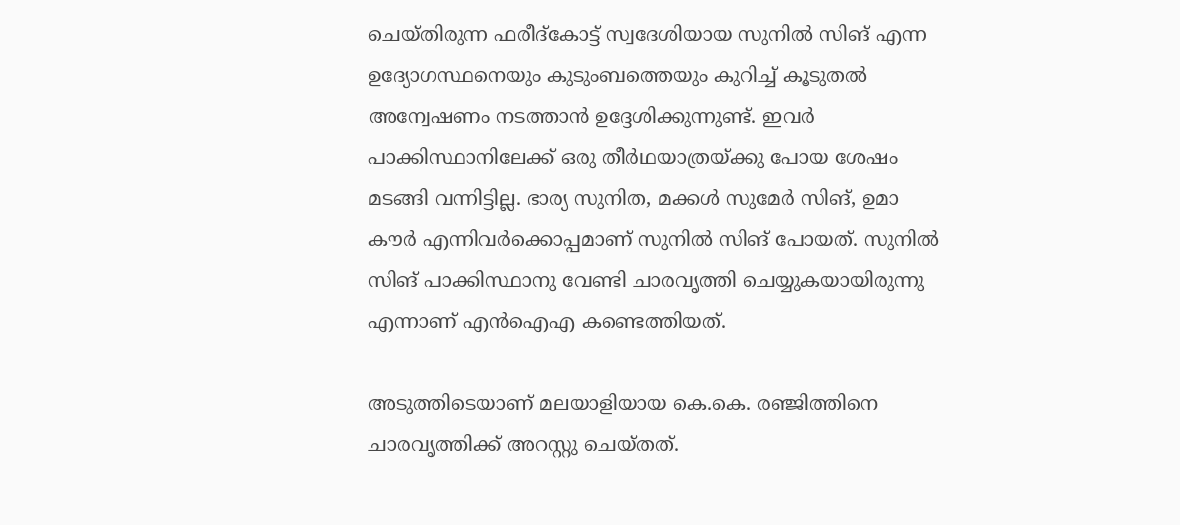ചെയ്തിരുന്ന ഫരീദ്‌കോട്ട് സ്വദേശിയായ സുനില്‍ സിങ് എന്ന ഉദ്യോഗസ്ഥനെയും കുടുംബത്തെയും കുറിച്ച് കൂടുതല്‍ അന്വേഷണം നടത്താന്‍ ഉദ്ദേശിക്കുന്നുണ്ട്. ഇവര്‍ പാക്കിസ്ഥാനിലേക്ക് ഒരു തീര്‍ഥയാത്രയ്ക്കു പോയ ശേഷം മടങ്ങി വന്നിട്ടില്ല. ഭാര്യ സുനിത, മക്കള്‍ സുമേര്‍ സിങ്, ഉമാ കൗര്‍ എന്നിവര്‍ക്കൊപ്പമാണ് സുനില്‍ സിങ് പോയത്. സുനില്‍ സിങ് പാക്കിസ്ഥാനു വേണ്ടി ചാരവൃത്തി ചെയ്യുകയായിരുന്നു എന്നാണ് എന്‍ഐഎ കണ്ടെത്തിയത്.

അടുത്തിടെയാണ് മലയാളിയായ കെ.കെ. രഞ്ജിത്തിനെ ചാരവൃത്തിക്ക് അറസ്റ്റു ചെയ്തത്.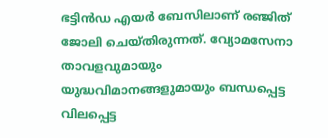ഭട്ടിന്‍ഡ എയര്‍ ബേസിലാണ് രഞ്ജിത് ജോലി ചെയ്തിരുന്നത്. വ്യോമസേനാ താവളവുമായും യുദ്ധവിമാനങ്ങളുമായും ബന്ധപ്പെട്ട വിലപ്പെട്ട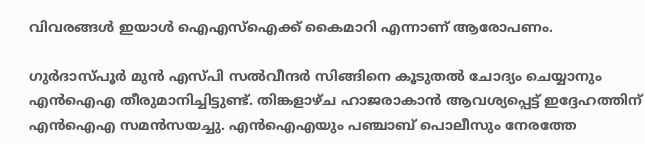വിവരങ്ങള്‍ ഇയാള്‍ ഐഎസ്‌ഐക്ക് കൈമാറി എന്നാണ് ആരോപണം.

ഗുര്‍ദാസ്പൂര്‍ മുന്‍ എസ്പി സല്‍വീന്ദര്‍ സിങ്ങിനെ കൂടുതല്‍ ചോദ്യം ചെയ്യാനും എന്‍ഐഎ തീരുമാനിച്ചിട്ടുണ്ട്. തിങ്കളാഴ്ച ഹാജരാകാന്‍ ആവശ്യപ്പെട്ട് ഇദ്ദേഹത്തിന് എന്‍ഐഎ സമന്‍സയച്ചു. എന്‍ഐഎയും പഞ്ചാബ് പൊലീസും നേരത്തേ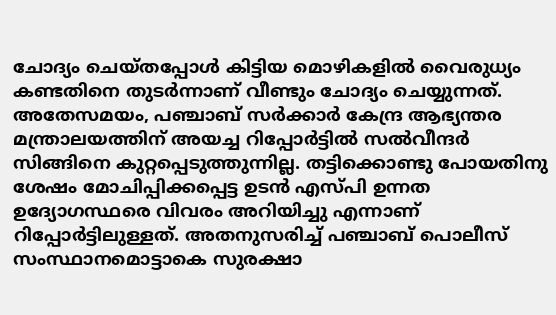ചോദ്യം ചെയ്തപ്പോള്‍ കിട്ടിയ മൊഴികളില്‍ വൈരുധ്യം കണ്ടതിനെ തുടര്‍ന്നാണ് വീണ്ടും ചോദ്യം ചെയ്യുന്നത്. അതേസമയം, പഞ്ചാബ് സര്‍ക്കാര്‍ കേന്ദ്ര ആഭ്യന്തര മന്ത്രാലയത്തിന് അയച്ച റിപ്പോര്‍ട്ടില്‍ സല്‍വീന്ദര്‍ സിങ്ങിനെ കുറ്റപ്പെടുത്തുന്നില്ല. തട്ടിക്കൊണ്ടു പോയതിനു ശേഷം മോചിപ്പിക്കപ്പെട്ട ഉടന്‍ എസ്പി ഉന്നത ഉദ്യോഗസ്ഥരെ വിവരം അറിയിച്ചു എന്നാണ് റിപ്പോര്‍ട്ടിലുള്ളത്. അതനുസരിച്ച് പഞ്ചാബ് പൊലീസ് സംസ്ഥാനമൊട്ടാകെ സുരക്ഷാ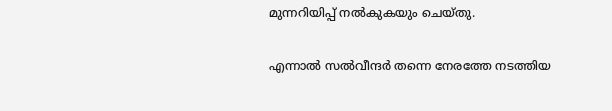മുന്നറിയിപ്പ് നല്‍കുകയും ചെയ്തു.

എന്നാല്‍ സല്‍വീന്ദര്‍ തന്നെ നേരത്തേ നടത്തിയ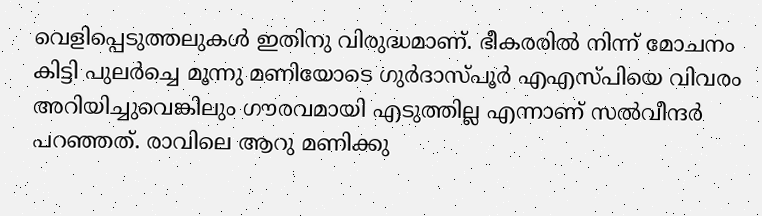വെളിപ്പെടുത്തലുകള്‍ ഇതിനു വിരുദ്ധമാണ്. ഭീകരരില്‍ നിന്ന് മോചനം കിട്ടി പുലര്‍ച്ചെ മൂന്നു മണിയോടെ ഗുര്‍ദാസ്പൂര്‍ എഎസ്പിയെ വിവരം അറിയിച്ചുവെങ്കിലും ഗൗരവമായി എടുത്തില്ല എന്നാണ് സല്‍വീന്ദര്‍ പറഞ്ഞത്. രാവിലെ ആറു മണിക്കു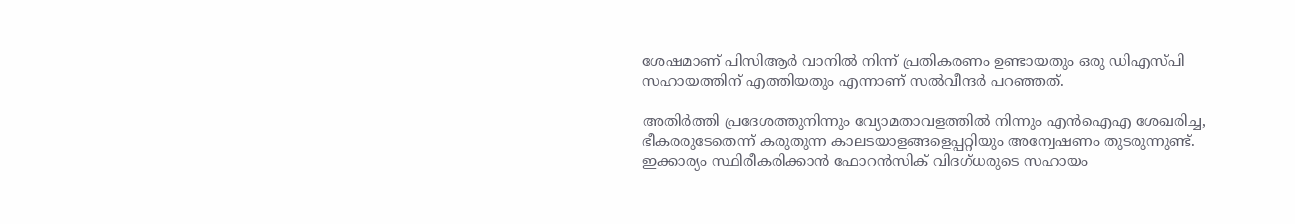ശേഷമാണ് പിസിആര്‍ വാനില്‍ നിന്ന് പ്രതികരണം ഉണ്ടായതും ഒരു ഡിഎസ്പി സഹായത്തിന് എത്തിയതും എന്നാണ് സല്‍വീന്ദര്‍ പറഞ്ഞത്.

അതിര്‍ത്തി പ്രദേശത്തുനിന്നും വ്യോമതാവളത്തില്‍ നിന്നും എന്‍ഐഎ ശേഖരിച്ച, ഭീകരരുടേതെന്ന് കരുതുന്ന കാലടയാളങ്ങളെപ്പറ്റിയും അന്വേഷണം തുടരുന്നുണ്ട്. ഇക്കാര്യം സ്ഥിരീകരിക്കാന്‍ ഫോറന്‍സിക് വിദഗ്ധരുടെ സഹായം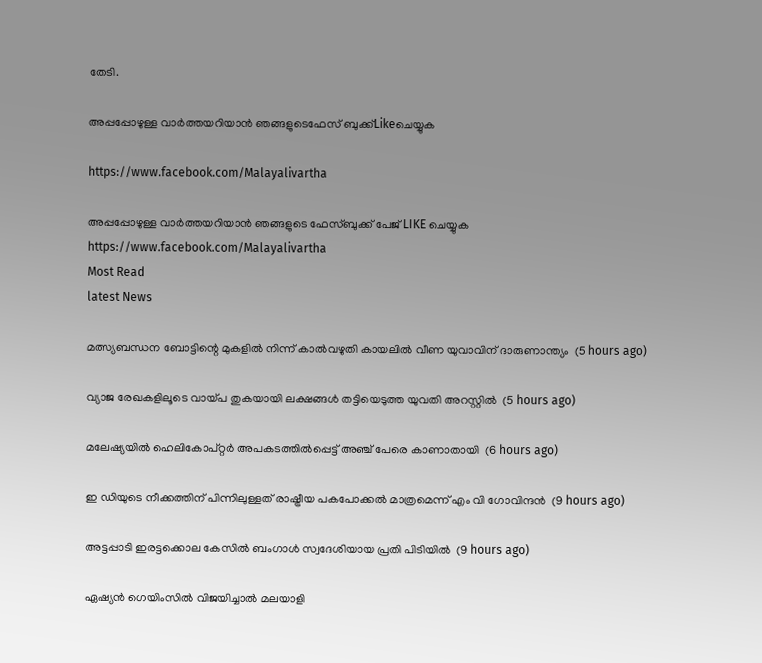തേടി.

അപ്പപ്പോഴുള്ള വാര്‍ത്തയറിയാന്‍ ഞങ്ങളുടെഫേസ്‌ ബുക്ക്‌Likeചെയ്യുക

https://www.facebook.com/Malayalivartha

അപ്പപ്പോഴുള്ള വാര്‍ത്തയറിയാന്‍ ഞങ്ങളുടെ ഫേസ്‌ബുക്ക്‌ പേജ് LIKE ചെയ്യുക
https://www.facebook.com/Malayalivartha
Most Read
latest News

മത്സ്യബന്ധന ബോട്ടിന്റെ മുകളില്‍ നിന്ന് കാല്‍വഴുതി കായലില്‍ വീണ യുവാവിന് ദാരുണാന്ത്യം  (5 hours ago)

വ്യാജ രേഖകളിലൂടെ വായ്പ തുകയായി ലക്ഷങ്ങള്‍ തട്ടിയെടുത്ത യുവതി അറസ്റ്റില്‍  (5 hours ago)

മലേഷ്യയില്‍ ഹെലികോപ്റ്റര്‍ അപകടത്തില്‍പ്പെട്ട് അഞ്ച് പേരെ കാണാതായി  (6 hours ago)

ഇ ഡിയുടെ നീക്കത്തിന് പിന്നിലുള്ളത് രാഷ്ട്രീയ പകപോക്കല്‍ മാത്രമെന്ന് എം വി ഗോവിന്ദന്‍  (9 hours ago)

അട്ടപ്പാടി ഇരട്ടക്കൊല കേസില്‍ ബംഗാള്‍ സ്വദേശിയായ പ്രതി പിടിയില്‍  (9 hours ago)

ഏഷ്യന്‍ ഗെയിംസില്‍ വിജയിച്ചാല്‍ മലയാളി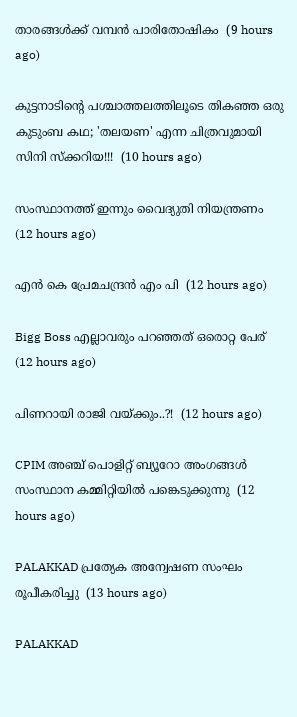താരങ്ങള്‍ക്ക് വമ്പന്‍ പാരിതോഷികം  (9 hours ago)

കുട്ടനാടിൻ്റെ പശ്ചാത്തലത്തിലൂടെ തികഞ്ഞ ഒരു കുടുംബ കഥ; 'തലയണ' എന്ന ചിത്രവുമായി സിനി സ്ക്കറിയ!!!  (10 hours ago)

സംസ്ഥാനത്ത് ഇന്നും വൈദ്യുതി നിയന്ത്രണം  (12 hours ago)

എൻ കെ പ്രേമചന്ദ്രൻ എം പി  (12 hours ago)

Bigg Boss എല്ലാവരും പറഞ്ഞത് ഒരൊറ്റ പേര്  (12 hours ago)

പിണറായി രാജി വയ്ക്കും..?!  (12 hours ago)

CPIM അഞ്ച് പൊളിറ്റ് ബ്യൂറോ അംഗങ്ങള്‍ സംസ്ഥാന കമ്മിറ്റിയില്‍ പങ്കെടുക്കുന്നു  (12 hours ago)

PALAKKAD പ്രത്യേക അന്വേഷണ സംഘം രൂപീകരിച്ചു  (13 hours ago)

PALAKKAD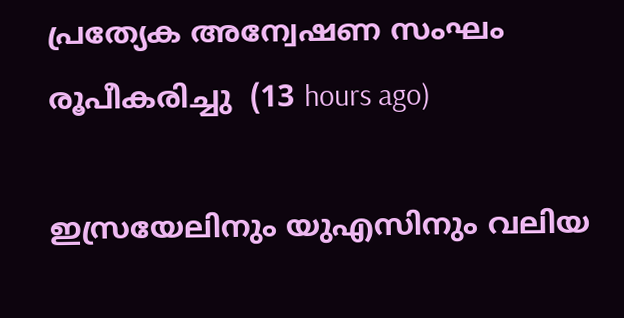പ്രത്യേക അന്വേഷണ സംഘം രൂപീകരിച്ചു  (13 hours ago)

ഇസ്രയേലിനും യുഎസിനും വലിയ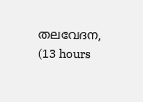തലവേദന,  (13 hours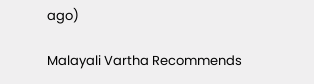ago)

Malayali Vartha Recommends